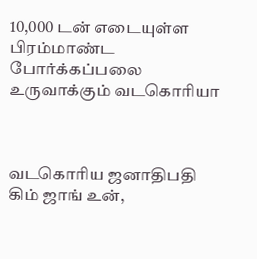10,000 டன் எடையுள்ள பிரம்மாண்ட போர்க்கப்பலை உருவாக்கும் வடகொரியா



வடகொரிய ஜனாதிபதி கிம் ஜாங் உன்,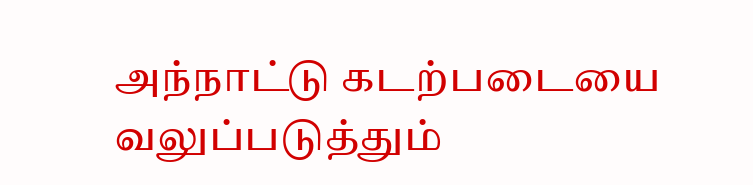அந்நாட்டு கடற்படையை வலுப்படுத்தும்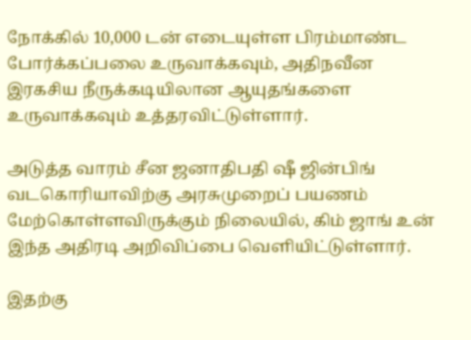நோக்கில் 10,000 டன் எடையுள்ள பிரம்மாண்ட போர்க்கப்பலை உருவாக்கவும், அதிநவீன இரகசிய நீருக்கடியிலான ஆயுதங்களை உருவாக்கவும் உத்தரவிட்டுள்ளார்.

அடுத்த வாரம் சீன ஜனாதிபதி ஷீ ஜின்பிங் வடகொரியாவிற்கு அரசுமுறைப் பயணம் மேற்கொள்ளவிருக்கும் நிலையில், கிம் ஜாங் உன் இந்த அதிரடி அறிவிப்பை வெளியிட்டுள்ளார்.

இதற்கு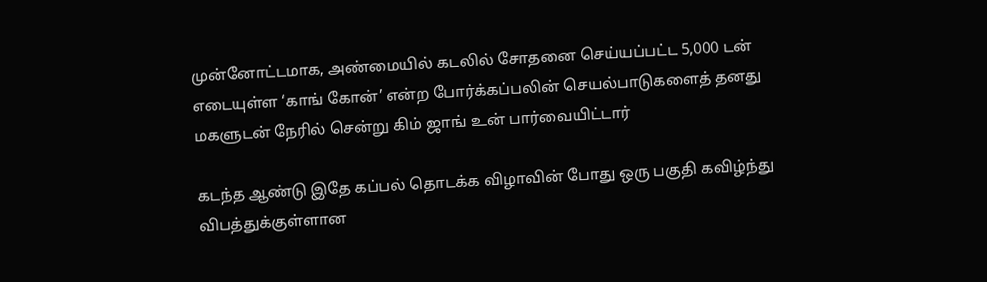முன்னோட்டமாக, அண்மையில் கடலில் சோதனை செய்யப்பட்ட 5,000 டன் எடையுள்ள ‘காங் கோன்’ என்ற போர்க்கப்பலின் செயல்பாடுகளைத் தனது மகளுடன் நேரில் சென்று கிம் ஜாங் உன் பார்வையிட்டார்

கடந்த ஆண்டு இதே கப்பல் தொடக்க விழாவின் போது ஒரு பகுதி கவிழ்ந்து விபத்துக்குள்ளான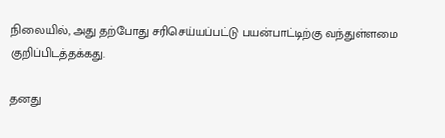நிலையில், அது தற்போது சரிசெய்யப்பட்டு பயன்பாட்டிற்கு வந்துள்ளமை குறிப்பிடத்தக்கது.

தனது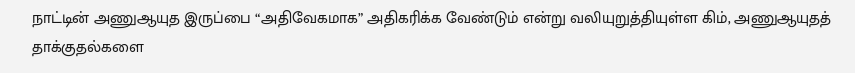நாட்டின் அணுஆயுத இருப்பை “அதிவேகமாக” அதிகரிக்க வேண்டும் என்று வலியுறுத்தியுள்ள கிம், அணுஆயுதத் தாக்குதல்களை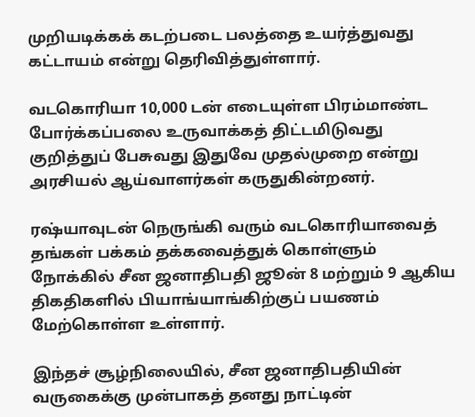முறியடிக்கக் கடற்படை பலத்தை உயர்த்துவது கட்டாயம் என்று தெரிவித்துள்ளார்.

வடகொரியா 10,000 டன் எடையுள்ள பிரம்மாண்ட போர்க்கப்பலை உருவாக்கத் திட்டமிடுவது குறித்துப் பேசுவது இதுவே முதல்முறை என்று அரசியல் ஆய்வாளர்கள் கருதுகின்றனர்.

ரஷ்யாவுடன் நெருங்கி வரும் வடகொரியாவைத் தங்கள் பக்கம் தக்கவைத்துக் கொள்ளும் நோக்கில் சீன ஜனாதிபதி ஜூன் 8 மற்றும் 9 ஆகிய திகதிகளில் பியாங்யாங்கிற்குப் பயணம் மேற்கொள்ள உள்ளார்.

இந்தச் சூழ்நிலையில், சீன ஜனாதிபதியின் வருகைக்கு முன்பாகத் தனது நாட்டின்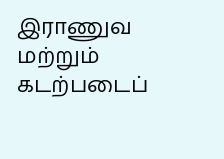இராணுவ மற்றும் கடற்படைப்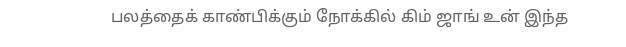பலத்தைக் காண்பிக்கும் நோக்கில் கிம் ஜாங் உன் இந்த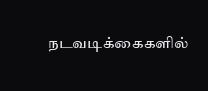நடவடிக்கைகளில்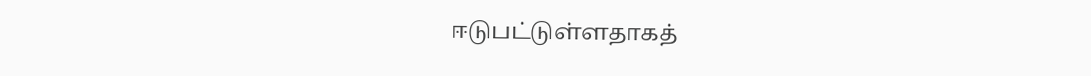ஈடுபட்டுள்ளதாகத்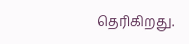தெரிகிறது.